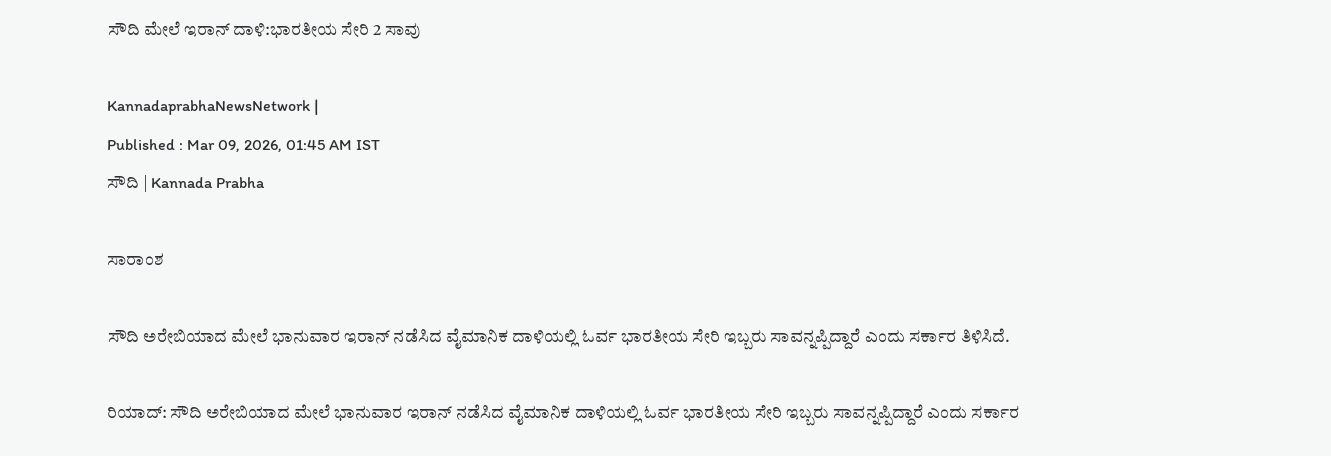ಸೌದಿ ಮೇಲೆ ಇರಾನ್‌ ದಾಳಿ:ಭಾರತೀಯ ಸೇರಿ 2 ಸಾವು

KannadaprabhaNewsNetwork |
Published : Mar 09, 2026, 01:45 AM IST
ಸೌದಿ | Kannada Prabha

ಸಾರಾಂಶ

ಸೌದಿ ಅರೇಬಿಯಾದ ಮೇಲೆ ಭಾನುವಾರ ಇರಾನ್‌ ನಡೆಸಿದ ವೈಮಾನಿಕ ದಾಳಿಯಲ್ಲಿ ಓರ್ವ ಭಾರತೀಯ ಸೇರಿ ಇಬ್ಬರು ಸಾವನ್ನಪ್ಪಿದ್ದಾರೆ ಎಂದು ಸರ್ಕಾರ ತಿಳಿಸಿದೆ.

ರಿಯಾದ್‌: ಸೌದಿ ಅರೇಬಿಯಾದ ಮೇಲೆ ಭಾನುವಾರ ಇರಾನ್‌ ನಡೆಸಿದ ವೈಮಾನಿಕ ದಾಳಿಯಲ್ಲಿ ಓರ್ವ ಭಾರತೀಯ ಸೇರಿ ಇಬ್ಬರು ಸಾವನ್ನಪ್ಪಿದ್ದಾರೆ ಎಂದು ಸರ್ಕಾರ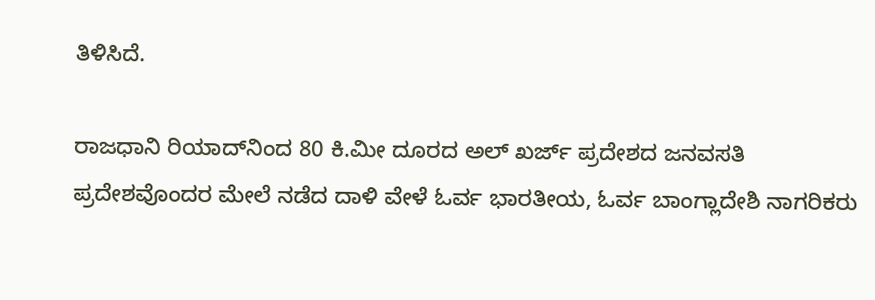ತಿಳಿಸಿದೆ.

ರಾಜಧಾನಿ ರಿಯಾದ್‌ನಿಂದ 80 ಕಿ.ಮೀ ದೂರದ ಅಲ್ ಖರ್ಜ್‌ ಪ್ರದೇಶದ ಜನವಸತಿ ಪ್ರದೇಶವೊಂದರ ಮೇಲೆ ನಡೆದ ದಾಳಿ ವೇಳೆ ಓರ್ವ ಭಾರತೀಯ, ಓರ್ವ ಬಾಂಗ್ಲಾದೇಶಿ ನಾಗರಿಕರು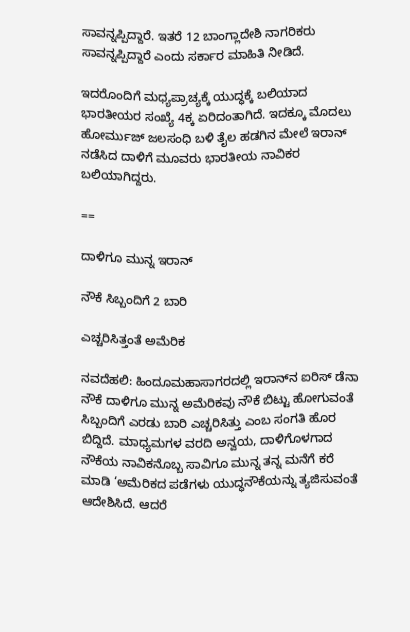ಸಾವನ್ನಪ್ಪಿದ್ದಾರೆ. ಇತರೆ 12 ಬಾಂಗ್ಲಾದೇಶಿ ನಾಗರಿಕರು ಸಾವನ್ನಪ್ಪಿದ್ದಾರೆ ಎಂದು ಸರ್ಕಾರ ಮಾಹಿತಿ ನೀಡಿದೆ.

ಇದರೊಂದಿಗೆ ಮಧ್ಯಪ್ರಾಚ್ಯಕ್ಕೆ ಯುದ್ಧಕ್ಕೆ ಬಲಿಯಾದ ಭಾರತೀಯರ ಸಂಖ್ಯೆ 4ಕ್ಕ ಏರಿದಂತಾಗಿದೆ. ಇದಕ್ಕೂ ಮೊದಲು ಹೋರ್ಮುಜ್‌ ಜಲಸಂಧಿ ಬಳಿ ತೈಲ ಹಡಗಿನ ಮೇಲೆ ಇರಾನ್‌ ನಡೆಸಿದ ದಾಳಿಗೆ ಮೂವರು ಭಾರತೀಯ ನಾವಿಕರ ಬಲಿಯಾಗಿದ್ದರು.

==

ದಾಳಿಗೂ ಮುನ್ನ ಇರಾನ್‌

ನೌಕೆ ಸಿಬ್ಬಂದಿಗೆ 2 ಬಾರಿ

ಎಚ್ಚರಿಸಿತ್ತಂತೆ ಅಮೆರಿಕ

ನವದೆಹಲಿ: ಹಿಂದೂಮಹಾಸಾಗರದಲ್ಲಿ ಇರಾನ್‌ನ ಐರಿಸ್‌ ಡೆನಾ ನೌಕೆ ದಾಳಿಗೂ ಮುನ್ನ ಅಮೆರಿಕವು ನೌಕೆ ಬಿಟ್ಟು ಹೋಗುವಂತೆ ಸಿಬ್ಬಂದಿಗೆ ಎರಡು ಬಾರಿ ಎಚ್ಚರಿಸಿತ್ತು ಎಂಬ ಸಂಗತಿ ಹೊರ ಬಿದ್ದಿದೆ. ಮಾಧ್ಯಮಗಳ ವರದಿ ಅನ್ವಯ, ದಾಳಿಗೊಳಗಾದ ನೌಕೆಯ ನಾವಿಕನೊಬ್ಬ ಸಾವಿಗೂ ಮುನ್ನ ತನ್ನ ಮನೆಗೆ ಕರೆ ಮಾಡಿ ‘ಅಮೆರಿಕದ ಪಡೆಗಳು ಯುದ್ಧನೌಕೆಯನ್ನು ತ್ಯಜಿಸುವಂತೆ ಆದೇಶಿಸಿದೆ. ಆದರೆ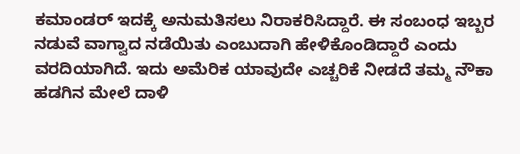ಕಮಾಂಡರ್‌ ಇದಕ್ಕೆ ಅನುಮತಿಸಲು ನಿರಾಕರಿಸಿದ್ದಾರೆ. ಈ ಸಂಬಂಧ ಇಬ್ಬರ ನಡುವೆ ವಾಗ್ವಾದ ನಡೆಯಿತು ಎಂಬುದಾಗಿ ಹೇಳಿಕೊಂಡಿದ್ದಾರೆ ಎಂದು ವರದಿಯಾಗಿದೆ. ಇದು ಅಮೆರಿಕ ಯಾವುದೇ ಎಚ್ಚರಿಕೆ ನೀಡದೆ ತಮ್ಮ ನೌಕಾ ಹಡಗಿನ ಮೇಲೆ ದಾಳಿ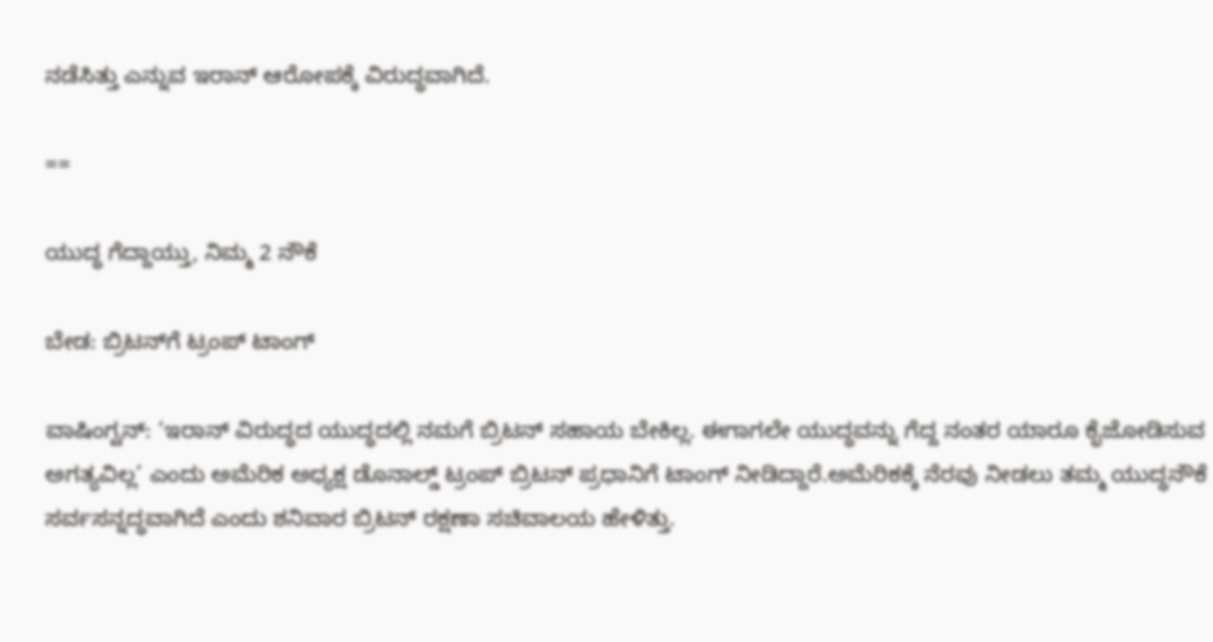ನಡೆಸಿತ್ತು ಎನ್ನುವ ಇರಾನ್‌ ಆರೋಪಕ್ಕೆ ವಿರುದ್ಧವಾಗಿದೆ.

==

ಯುದ್ಧ ಗೆದ್ದಾಯ್ತು, ನಿಮ್ಮ 2 ನೌಕೆ

ಬೇಡ: ಬ್ರಿಟನ್‌ಗೆ ಟ್ರಂಪ್‌ ಟಾಂಗ್‌

ವಾಷಿಂಗ್ಟನ್‌: ‘ಇರಾನ್‌ ವಿರುದ್ಧದ ಯುದ್ಧದಲ್ಲಿ ನಮಗೆ ಬ್ರಿಟನ್‌ ಸಹಾಯ ಬೇಕಿಲ್ಲ. ಈಗಾಗಲೇ ಯುದ್ಧವನ್ನು ಗೆದ್ದ ನಂತರ ಯಾರೂ ಕೈಜೋಡಿಸುವ ಅಗತ್ಯವಿಲ್ಲ’ ಎಂದು ಅಮೆರಿಕ ಅಧ್ಯಕ್ಷ ಡೊನಾಲ್ಡ್‌ ಟ್ರಂಪ್‌ ಬ್ರಿಟನ್‌ ಪ್ರಧಾನಿಗೆ ಟಾಂಗ್ ನೀಡಿದ್ದಾರೆ.ಅಮೆರಿಕಕ್ಕೆ ನೆರವು ನೀಡಲು ತಮ್ಮ ಯುದ್ಧನೌಕೆ ಸರ್ವಸನ್ನದ್ಧವಾಗಿದೆ ಎಂದು ಶನಿವಾರ ಬ್ರಿಟನ್‌ ರಕ್ಷಣಾ ಸಚಿವಾಲಯ ಹೇಳಿತ್ತು.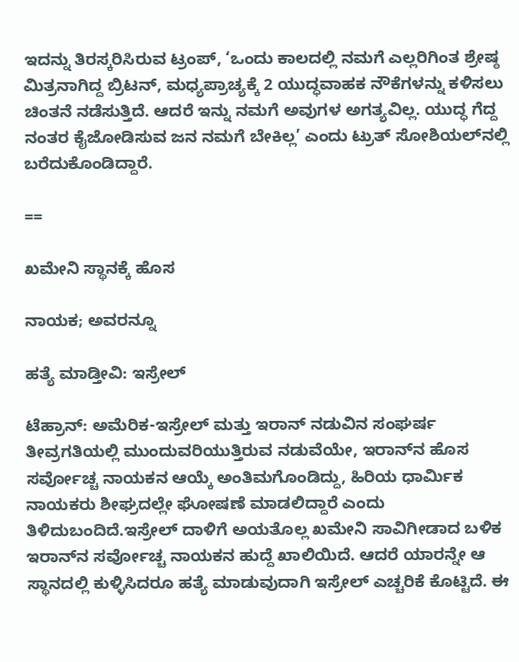ಇದನ್ನು ತಿರಸ್ಕರಿಸಿರುವ ಟ್ರಂಪ್‌, ‘ಒಂದು ಕಾಲದಲ್ಲಿ ನಮಗೆ ಎಲ್ಲರಿಗಿಂತ ಶ್ರೇಷ್ಠ ಮಿತ್ರನಾಗಿದ್ದ ಬ್ರಿಟನ್‌, ಮಧ್ಯಪ್ರಾಚ್ಯಕ್ಕೆ 2 ಯುದ್ಧವಾಹಕ ನೌಕೆಗಳನ್ನು ಕಳಿಸಲು ಚಿಂತನೆ ನಡೆಸುತ್ತಿದೆ. ಆದರೆ ಇನ್ನು ನಮಗೆ ಅವುಗಳ ಅಗತ್ಯವಿಲ್ಲ. ಯುದ್ಧ ಗೆದ್ದ ನಂತರ ಕೈಜೋಡಿಸುವ ಜನ ನಮಗೆ ಬೇಕಿಲ್ಲ’ ಎಂದು ಟ್ರುತ್‌ ಸೋಶಿಯಲ್‌ನಲ್ಲಿ ಬರೆದುಕೊಂಡಿದ್ದಾರೆ.

==

ಖಮೇನಿ ಸ್ಥಾನಕ್ಕೆ ಹೊಸ

ನಾಯಕ; ಅವರನ್ನೂ

ಹತ್ಯೆ ಮಾಡ್ತೀವಿ: ಇಸ್ರೇಲ್‌

ಟೆಹ್ರಾನ್‌: ಅಮೆರಿಕ-ಇಸ್ರೇಲ್‌ ಮತ್ತು ಇರಾನ್‌ ನಡುವಿನ ಸಂಘರ್ಷ ತೀವ್ರಗತಿಯಲ್ಲಿ ಮುಂದುವರಿಯುತ್ತಿರುವ ನಡುವೆಯೇ, ಇರಾನ್‌ನ ಹೊಸ ಸರ್ವೋಚ್ಚ ನಾಯಕನ ಆಯ್ಕೆ ಅಂತಿಮಗೊಂಡಿದ್ದು, ಹಿರಿಯ ಧಾರ್ಮಿಕ ನಾಯಕರು ಶೀಘ್ರದಲ್ಲೇ ಘೋಷಣೆ ಮಾಡಲಿದ್ದಾರೆ ಎಂದು ತಿಳಿದುಬಂದಿದೆ.ಇಸ್ರೇಲ್‌ ದಾಳಿಗೆ ಅಯತೊಲ್ಲ ಖಮೇನಿ ಸಾವಿಗೀಡಾದ ಬಳಿಕ ಇರಾನ್‌ನ ಸರ್ವೋಚ್ಚ ನಾಯಕನ ಹುದ್ದೆ ಖಾಲಿಯಿದೆ. ಆದರೆ ಯಾರನ್ನೇ ಆ ಸ್ಥಾನದಲ್ಲಿ ಕುಳ್ಳಿಸಿದರೂ ಹತ್ಯೆ ಮಾಡುವುದಾಗಿ ಇಸ್ರೇಲ್‌ ಎಚ್ಚರಿಕೆ ಕೊಟ್ಟಿದೆ. ಈ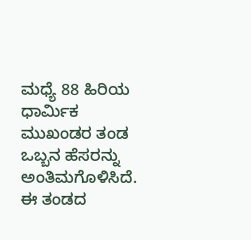ಮಧ್ಯೆ 88 ಹಿರಿಯ ಧಾರ್ಮಿಕ ಮುಖಂಡರ ತಂಡ ಒಬ್ಬನ ಹೆಸರನ್ನು ಅಂತಿಮಗೊಳಿಸಿದೆ. ಈ ತಂಡದ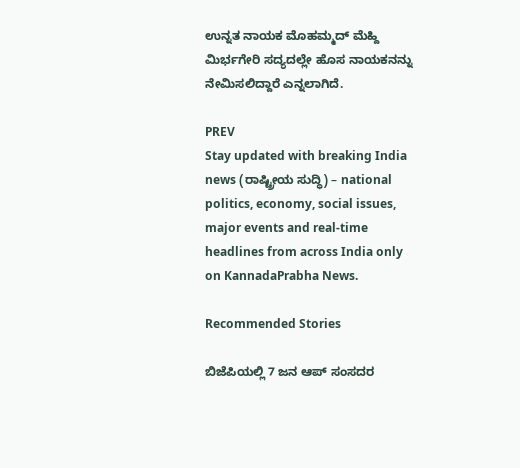ಉನ್ನತ ನಾಯಕ ಮೊಹಮ್ಮದ್‌ ಮೆಹ್ದಿ ಮಿರ್ಭಗೇರಿ ಸದ್ಯದಲ್ಲೇ ಹೊಸ ನಾಯಕನನ್ನು ನೇಮಿಸಲಿದ್ದಾರೆ ಎನ್ನಲಾಗಿದೆ.

PREV
Stay updated with breaking India news (ರಾಷ್ಟ್ರೀಯ ಸುದ್ಧಿ) – national politics, economy, social issues, major events and real‑time headlines from across India only on KannadaPrabha News.

Recommended Stories

ಬಿಜೆಪಿಯಲ್ಲಿ 7 ಜನ ಆಪ್‌ ಸಂಸದರ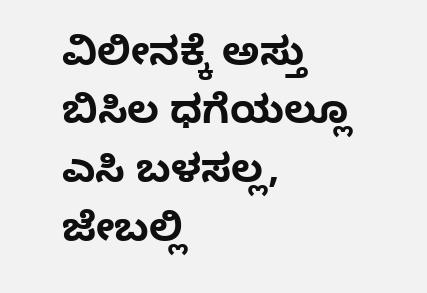ವಿಲೀನಕ್ಕೆ ಅಸ್ತು
ಬಿಸಿಲ ಧಗೆಯಲ್ಲೂ ಎಸಿ ಬಳಸಲ್ಲ, ಜೇಬಲ್ಲಿ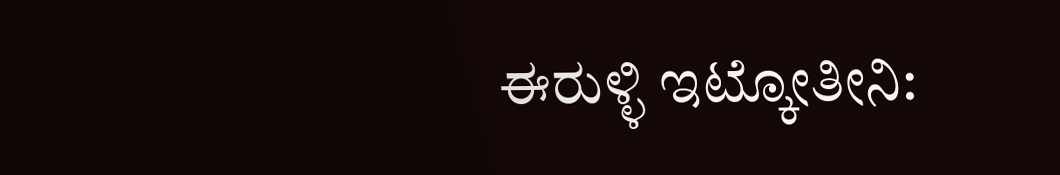ಈರುಳ್ಳಿ ಇಟ್ಕೋತೀನಿ: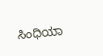ಸಿಂಧಿಯಾ